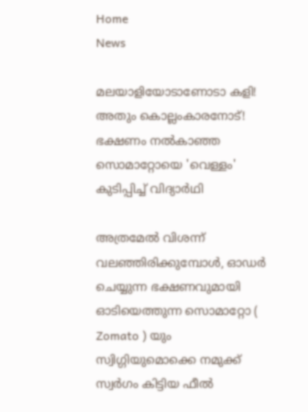Home
News

മലയാളിയോടാണോടാ കളി! അ‌തും കൊല്ലംകാരനോട്! ഭക്ഷണം നൽകാഞ്ഞ സൊമാറ്റോയെ 'വെള്ളം' കുടിപ്പിച്ച് വിദ്യാർഥി

അ‌ത്രമേൽ വിശന്ന് വലഞ്ഞിരിക്കുമ്പോൾ, ഓഡർ ചെയ്യുന്ന ഭക്ഷണവുമായി ഓടിയെത്തുന്ന സൊമാറ്റോ ( Zomato ) യും സ്വിഗ്ഗിയുമൊക്കെ നമുക്ക് സ്വർഗം കിട്ടിയ ഫീൽ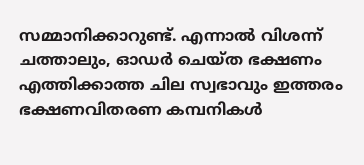സമ്മാനിക്കാറുണ്ട്. എന്നാൽ വിശന്ന് ചത്താലും, ഓഡർ ചെയ്ത ഭക്ഷണം എത്തിക്കാത്ത ചില സ്വഭാവും ഇത്തരം ഭക്ഷണവിതരണ കമ്പനികൾ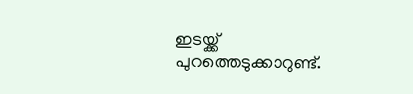ഇടയ്ക്ക് പുറത്തെടുക്കാറുണ്ട്.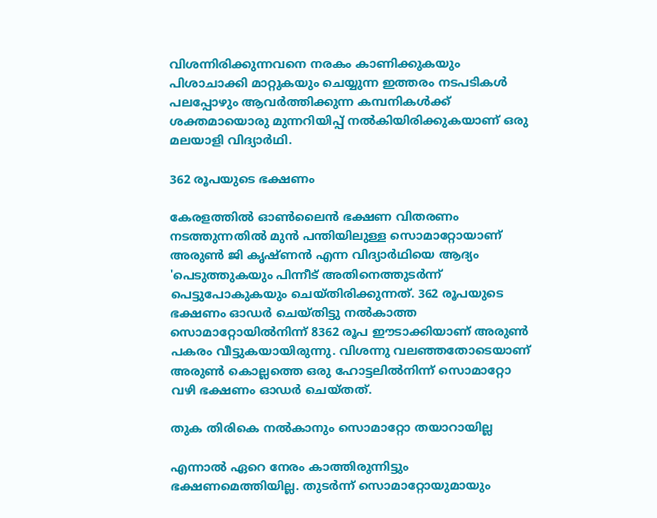വിശന്നിരിക്കുന്നവനെ നരകം കാണിക്കുകയും പിശാചാക്കി മാറ്റുകയും ചെയ്യുന്ന ഇത്തരം നടപടികൾ പലപ്പോഴും ആവർത്തിക്കുന്ന കമ്പനികൾക്ക് ശക്തമായൊരു മുന്നറിയിപ്പ് നൽകിയിരിക്കുകയാണ് ഒരു മലയാളി വിദ്യാർഥി.

362 രൂപയുടെ ഭക്ഷണം

കേരളത്തിൽ ഓൺലൈൻ ഭക്ഷണ വിതരണം നടത്തുന്നതിൽ മുൻ പന്തിയിലുള്ള സൊമാറ്റോയാണ് അ‌രുൺ ജി കൃഷ്ണൻ എന്ന വിദ്യാർഥിയെ ആദ്യം 'പെടുത്തുകയും പിന്നീട് അ‌തിനെത്തുടർന്ന് പെട്ടുപോകുകയും ചെയ്തിരിക്കുന്നത്. 362 രൂപയുടെ ഭക്ഷണം ഓഡർ ചെയ്തിട്ടു നൽകാത്ത സൊമാറ്റോയിൽനിന്ന് 8362 രൂപ ഈടാക്കിയാണ് അ‌രുൺ പകരം വീട്ടുകയായിരുന്നു. വിശന്നു വലഞ്ഞതോടെയാണ് അ‌രുൺ കൊല്ലത്തെ ഒരു ഹോട്ടലിൽനിന്ന് സൊമാറ്റോ വഴി ഭക്ഷണം ഓഡർ ചെയ്തത്.

തുക തിരികെ നൽകാനും സൊമാറ്റോ തയാറായില്ല

എന്നാൽ ഏറെ നേരം കാത്തിരുന്നിട്ടും ഭക്ഷണമെത്തിയില്ല. തുടർന്ന് സൊമാറ്റോയുമായും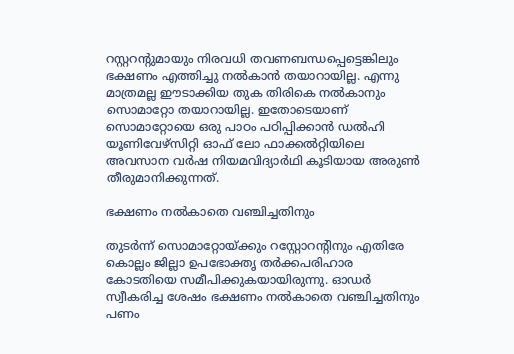റസ്റ്ററന്റുമായും നിരവധി തവണബന്ധപ്പെട്ടെങ്കിലും ഭക്ഷണം എത്തിച്ചു നൽകാൻ തയാറായില്ല. എന്നു മാത്രമല്ല ഈടാക്കിയ തുക തിരികെ നൽകാനും സൊമാറ്റോ തയാറായില്ല. ഇതോടെയാണ് സൊമാറ്റോയെ ഒരു പാഠം പഠിപ്പിക്കാൻ ഡൽഹി യൂണിവേഴ്‌സിറ്റി ഓഫ് ലോ ഫാക്കൽറ്റിയിലെ അവസാന വർഷ നിയമവിദ്യാർഥി കൂടിയായ അ‌രുൺ തീരുമാനിക്കുന്നത്.

ഭക്ഷണം നൽകാതെ വഞ്ചിച്ചതിനും

തുടർന്ന് സൊമാറ്റോയ്ക്കും റസ്റ്റോറന്റിനും എതിരേ കൊല്ലം ജില്ലാ ഉപഭോക്തൃ തർക്കപരിഹാര കോടതിയെ സമീപിക്കുകയായിരുന്നു. ഓഡർ സ്വീകരിച്ച ശേഷം ഭക്ഷണം നൽകാതെ വഞ്ചിച്ചതിനും പണം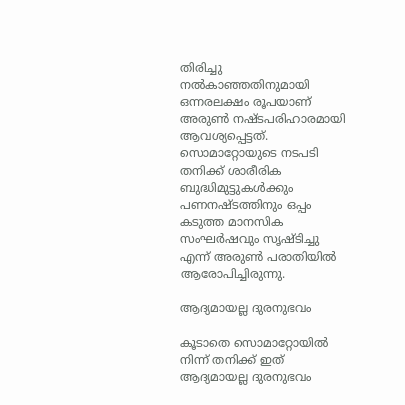തിരിച്ചു നൽകാഞ്ഞതിനുമായി ഒന്നരലക്ഷം രൂപയാണ് അ‌രുൺ നഷ്ടപരിഹാരമായി ആവശ്യപ്പെട്ടത്. സൊമാറ്റോയുടെ നടപടി തനിക്ക് ശാരീരിക ബുദ്ധിമുട്ടുകൾക്കും പണനഷ്ടത്തിനും ഒപ്പം കടുത്ത മാനസിക സംഘർഷവും സൃഷ്ടിച്ചു എന്ന് അ‌രുൺ പരാതിയിൽ ആരോപിച്ചിരുന്നു.

ആദ്യമായല്ല ദുരനുഭവം

കൂടാതെ സൊമാറ്റോയിൽ നിന്ന് തനിക്ക് ഇത് ആദ്യമായല്ല ദുരനുഭവം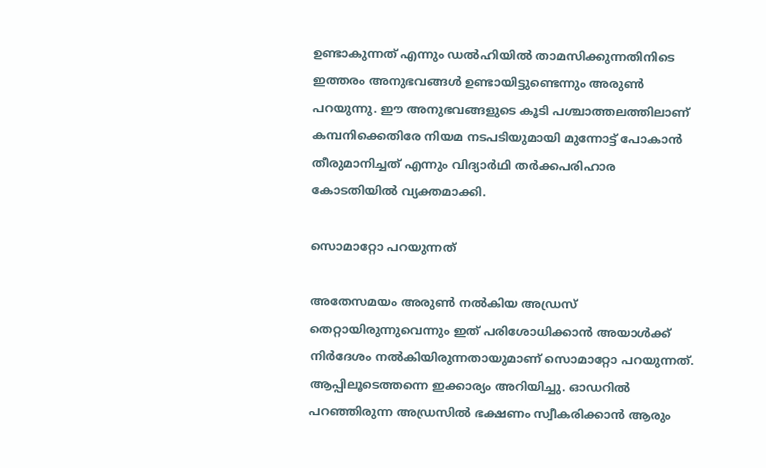ഉണ്ടാകുന്നത് എന്നും ഡൽഹിയിൽ താമസിക്കുന്നതിനിടെ ഇത്തരം അ‌നുഭവങ്ങൾ ഉണ്ടായിട്ടുണ്ടെന്നും അ‌രുൺ പറയുന്നു. ഈ അ‌നുഭവങ്ങളുടെ കൂടി പശ്ചാത്തലത്തിലാണ് കമ്പനിക്കെതിരേ നിയമ നടപടിയുമായി മുന്നോട്ട് പോകാൻ തീരുമാനിച്ചത് എന്നും വിദ്യാർഥി തർക്കപരിഹാര കോടതിയിൽ വ്യക്തമാക്കി.

സൊമാറ്റോ പറയുന്നത്

അ‌തേസമയം അ‌രുൺ നൽകിയ അ‌ഡ്രസ് തെറ്റായിരുന്നുവെന്നും ഇത് പരിശോധിക്കാൻ അ‌യാൾക്ക് നിർദേശം നൽകിയിരുന്നതായുമാണ് സൊമാറ്റോ പറയുന്നത്. ആപ്പിലൂടെത്തന്നെ ഇക്കാര്യം അ‌റിയിച്ചു. ഓഡറിൽ പറഞ്ഞിരുന്ന അ‌ഡ്രസിൽ ഭക്ഷണം സ്വീകരിക്കാൻ ആരും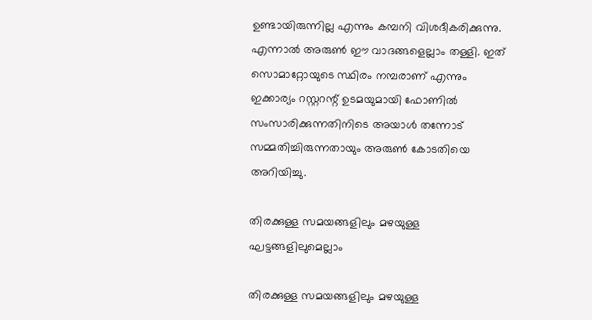ഉണ്ടായിരുന്നില്ല എന്നും കമ്പനി വിശദീകരിക്കുന്നു. എന്നാൽ അ‌രുൺ ഈ വാദങ്ങളെല്ലാം തള്ളി. ഇത് സൊമാറ്റോയുടെ സ്ഥിരം നമ്പരാണ് എന്നും ഇക്കാര്യം റസ്റ്ററന്റ് ഉടമയുമായി ഫോണിൽ സംസാരിക്കുന്നതിനിടെ അ‌യാൾ തന്നോട് സമ്മതിച്ചിരുന്നതായും അ‌രുൺ കോടതിയെ അ‌റിയിച്ചു.

തിരക്കുള്ള സമയങ്ങളിലും മഴയുള്ള ഘട്ടങ്ങളിലുമെല്ലാം

തിരക്കുള്ള സമയങ്ങളിലും മഴയുള്ള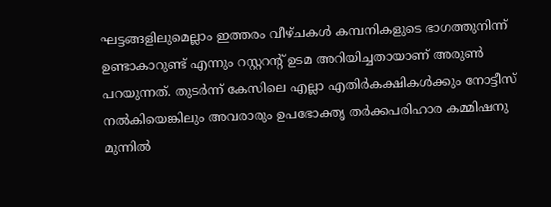ഘട്ടങ്ങളിലുമെല്ലാം ഇത്തരം വീഴ്ചകൾ കമ്പനികളുടെ ഭാഗത്തുനിന്ന് ഉണ്ടാകാറുണ്ട് എന്നും റസ്റ്ററന്റ് ഉടമ അ‌റിയിച്ചതായാണ് അ‌രുൺ പറയുന്നത്. തുടർന്ന് കേസിലെ എല്ലാ എതിർകക്ഷികൾക്കും നോട്ടീസ് നൽകിയെങ്കിലും അവരാരും ഉപഭോക്തൃ തർക്കപരിഹാര കമ്മിഷനു മുന്നിൽ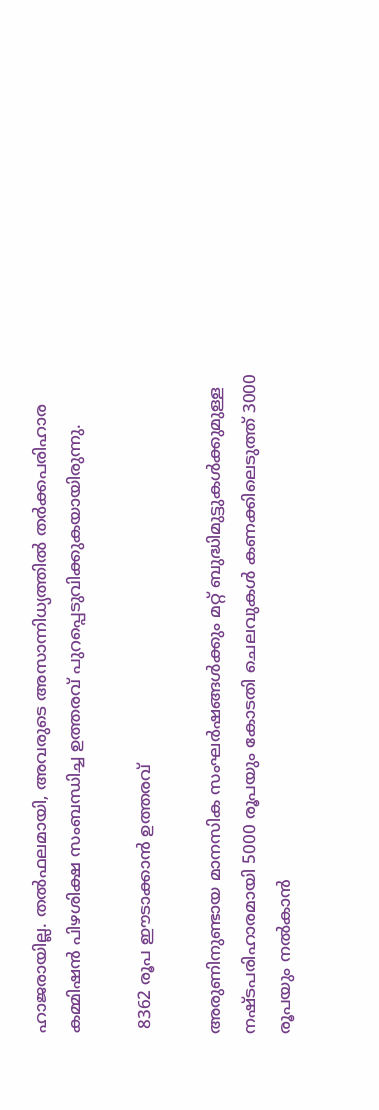ഹാജരായില്ല. തൽഫലമായി, അവരുടെ അസാന്നിധ്യത്തിൽ തർക്കപരിഹാര കമ്മിഷൻ പിഴശിക്ഷ സംബന്ധിച്ച ഉത്തരവ് പുറപ്പെടുവിക്കുകയായിരുന്നു.

 8362 രൂപ ഈടാക്കാൻ ഉത്തരവ്

അ‌രുണിനുണ്ടായ മാനസിക സംഘർഷങ്ങൾക്കും മറ്റ് ബുദ്ധിമുട്ടുകൾക്കുമുള്ള നഷ്ടപരിഹാരമായി 5000 രൂപയും കോടതി ചെലവുകൾ കണക്കിലെടുത്ത് 3000 രൂപയും നൽകാൻ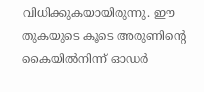വിധിക്കുകയായിരുന്നു. ഈ തുകയുടെ കൂടെ അ‌രുണിന്റെ കൈയിൽനിന്ന് ഓഡർ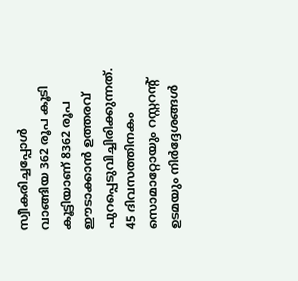സ്വീകരിച്ചപ്പോൾ വാങ്ങിയ 362 രൂപ കൂടി കൂട്ടിയാണ് 8362 രൂപ ഈടാക്കാൻ ഉത്തരവ് പുറപ്പെടുവിച്ചിരിക്കുന്നത്. 45 ദിവസത്തിനകം സൊമാറ്റോയും റസ്റ്ററന്റ് ഉടമയും നിർദ്ദേശങ്ങൾ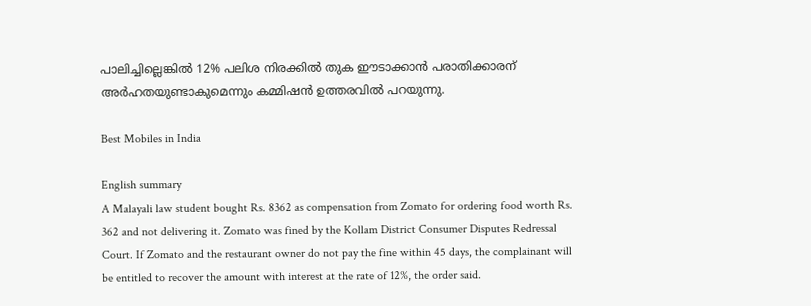പാലിച്ചില്ലെങ്കിൽ 12% പലിശ നിരക്കിൽ തുക ഈടാക്കാൻ പരാതിക്കാരന് അർഹതയുണ്ടാകുമെന്നും കമ്മിഷൻ ഉത്തരവിൽ പറയുന്നു.

Best Mobiles in India

English summary
A Malayali law student bought Rs. 8362 as compensation from Zomato for ordering food worth Rs. 362 and not delivering it. Zomato was fined by the Kollam District Consumer Disputes Redressal Court. If Zomato and the restaurant owner do not pay the fine within 45 days, the complainant will be entitled to recover the amount with interest at the rate of 12%, the order said.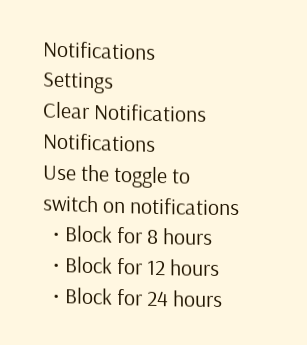Notifications
Settings
Clear Notifications
Notifications
Use the toggle to switch on notifications
  • Block for 8 hours
  • Block for 12 hours
  • Block for 24 hours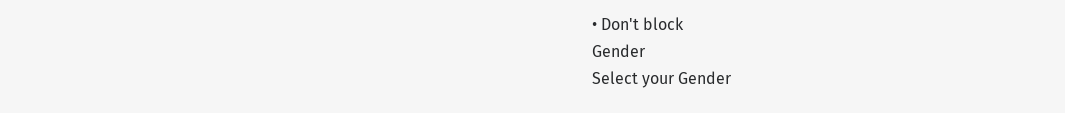• Don't block
Gender
Select your Gender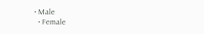• Male
  • Female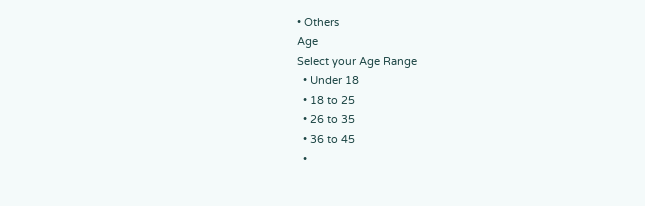• Others
Age
Select your Age Range
  • Under 18
  • 18 to 25
  • 26 to 35
  • 36 to 45
  •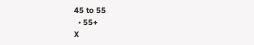45 to 55
  • 55+
X